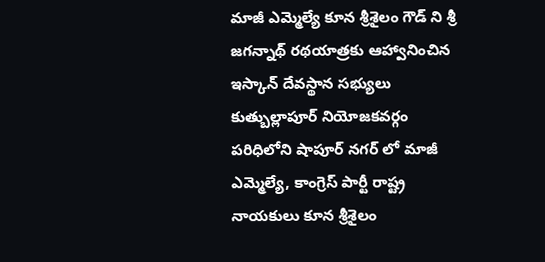మాజీ ఎమ్మెల్యే కూన శ్రీశైలం గౌడ్ ని శ్రీ జగన్నాథ్ రథయాత్రకు ఆహ్వానించిన ఇస్కాన్ దేవస్థాన సభ్యులు
కుత్బుల్లాపూర్ నియోజకవర్గం పరిధిలోని షాపూర్ నగర్ లో మాజీ ఎమ్మెల్యే, కాంగ్రెస్ పార్టీ రాష్ట్ర నాయకులు కూన శ్రీశైలం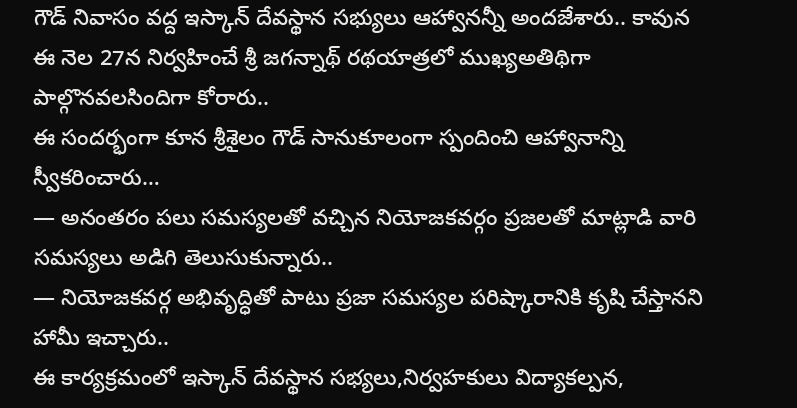గౌడ్ నివాసం వద్ద ఇస్కాన్ దేవస్థాన సభ్యులు ఆహ్వానన్నీ అందజేశారు.. కావున ఈ నెల 27న నిర్వహించే శ్రీ జగన్నాథ్ రథయాత్రలో ముఖ్యఅతిథిగా పాల్గొనవలసిందిగా కోరారు..
ఈ సందర్భంగా కూన శ్రీశైలం గౌడ్ సానుకూలంగా స్పందించి ఆహ్వానాన్ని స్వీకరించారు…
— అనంతరం పలు సమస్యలతో వచ్చిన నియోజకవర్గం ప్రజలతో మాట్లాడి వారి సమస్యలు అడిగి తెలుసుకున్నారు..
— నియోజకవర్గ అభివృద్ధితో పాటు ప్రజా సమస్యల పరిష్కారానికి కృషి చేస్తానని హామీ ఇచ్చారు..
ఈ కార్యక్రమంలో ఇస్కాన్ దేవస్థాన సభ్యలు,నిర్వహకులు విద్యాకల్పన,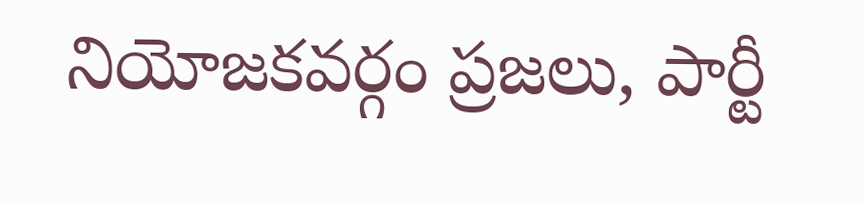నియోజకవర్గం ప్రజలు, పార్టీ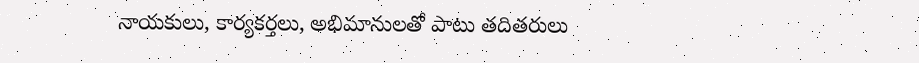నాయకులు, కార్యకర్తలు, అభిమానులతో పాటు తదితరులు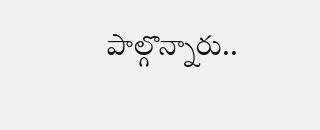పాల్గొన్నారు..